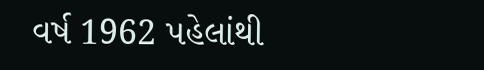વર્ષ 1962 પહેલાંથી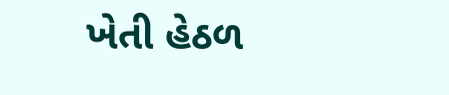ખેતી હેઠળ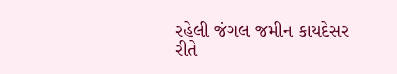રહેલી જંગલ જમીન કાયદેસર રીતે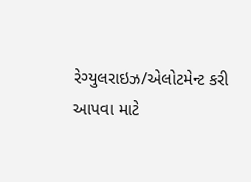રેગ્યુલરાઇઝ/એલોટમેન્ટ કરી આપવા માટે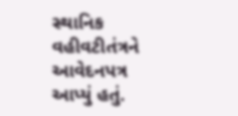સ્થાનિક વહીવટીતંત્રને આવેદનપત્ર આપ્યું હતું.